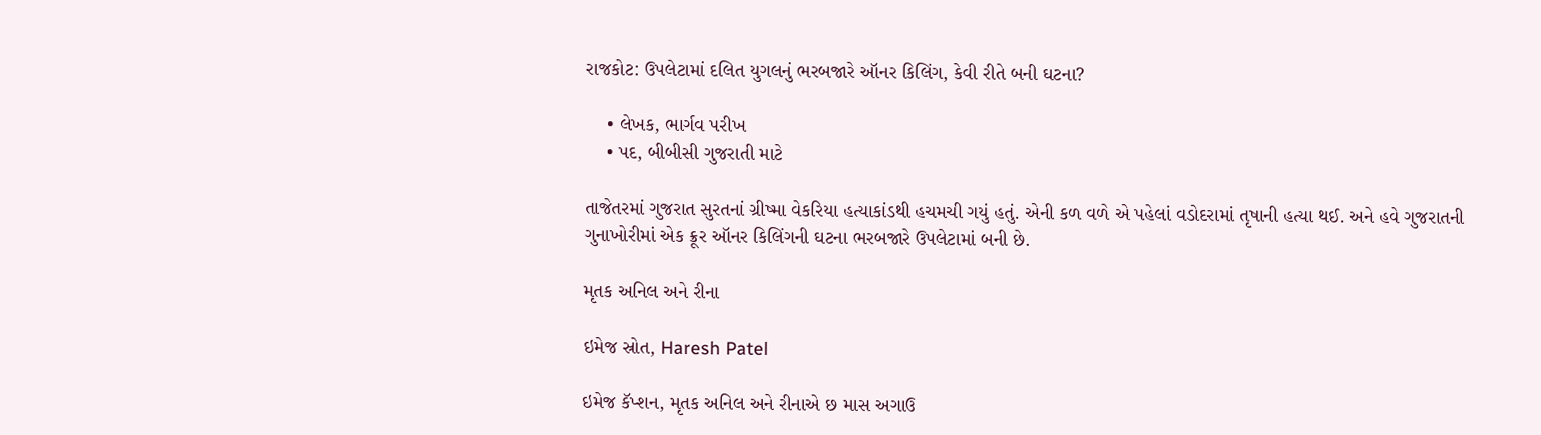રાજકોટ: ઉપલેટામાં દલિત યુગલનું ભરબજારે ઑનર કિલિંગ, કેવી રીતે બની ઘટના?

    • લેખક, ભાર્ગવ પરીખ
    • પદ, બીબીસી ગુજરાતી માટે

તાજેતરમાં ગુજરાત સુરતનાં ગ્રીષ્મા વેકરિયા હત્યાકાંડથી હચમચી ગયું હતું. એની કળ વળે એ પહેલાં વડોદરામાં તૃષાની હત્યા થઈ. અને હવે ગુજરાતની ગુનાખોરીમાં એક ક્રૂર ઑનર કિલિંગની ઘટના ભરબજારે ઉપલેટામાં બની છે.

મૃતક અનિલ અને રીના

ઇમેજ સ્રોત, Haresh Patel

ઇમેજ કૅપ્શન, મૃતક અનિલ અને રીનાએ છ માસ અગાઉ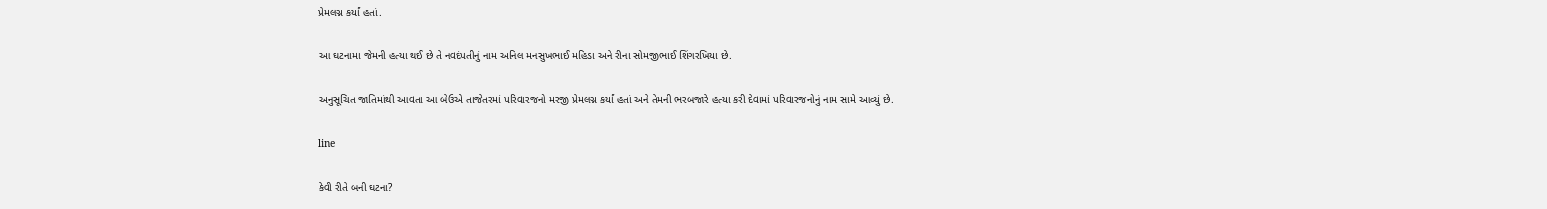પ્રેમલગ્ન કર્યાં હતાં.

આ ઘટનામા જેમની હત્યા થઈ છે તે નવદંપતીનું નામ અનિલ મનસુખભાઈ મહિડા અને રીના સોમજીભાઈ શિંગરખિયા છે.

અનુસૂચિત જાતિમાંથી આવતા આ બેઉએ તાજેતરમાં પરિવારજનો મરજી પ્રેમલગ્ન કર્યાં હતાં અને તેમની ભરબજારે હત્યા કરી દેવામાં પરિવારજનોનું નામ સામે આવ્યું છે.

line

કેવી રીતે બની ઘટના?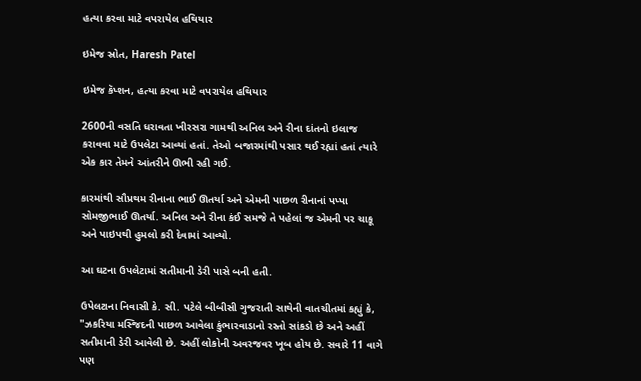હત્યા કરવા માટે વપરાયેલ હથિયાર

ઇમેજ સ્રોત, Haresh Patel

ઇમેજ કૅપ્શન, હત્યા કરવા માટે વપરાયેલ હથિયાર

2600ની વસતિ ધરાવતા ખીરસરા ગામથી અનિલ અને રીના દાંતનો ઇલાજ કરાવવા માટે ઉપલેટા આવ્યાં હતાં. તેઓ બજારમાંથી પસાર થઈ રહ્યાં હતાં ત્યારે એક કાર તેમને આંતરીને ઊભી રહી ગઈ.

કારમાંથી સૌપ્રથમ રીનાના ભાઈ ઊતર્યા અને એમની પાછળ રીનાનાં પપ્પા સોમજીભાઈ ઊતર્યા. અનિલ અને રીના કંઈ સમજે તે પહેલાં જ એમની પર ચાકૂ અને પાઇપથી હુમલો કરી દેવામાં આવ્યો.

આ ઘટના ઉપલેટામાં સતીમાની ડેરી પાસે બની હતી.

ઉપેલટાના નિવાસી કે. સી. પટેલે બીબીસી ગુજરાતી સાથેની વાતચીતમાં કહ્યું કે, "ઝકરિયા મસ્જિદની પાછળ આવેલા કુંભારવાડાનો રસ્તો સાંકડો છે અને અહીં સતીમાની ડેરી આવેલી છે. અહીં લોકોની અવરજવર ખૂબ હોય છે. સવારે 11 વાગે પણ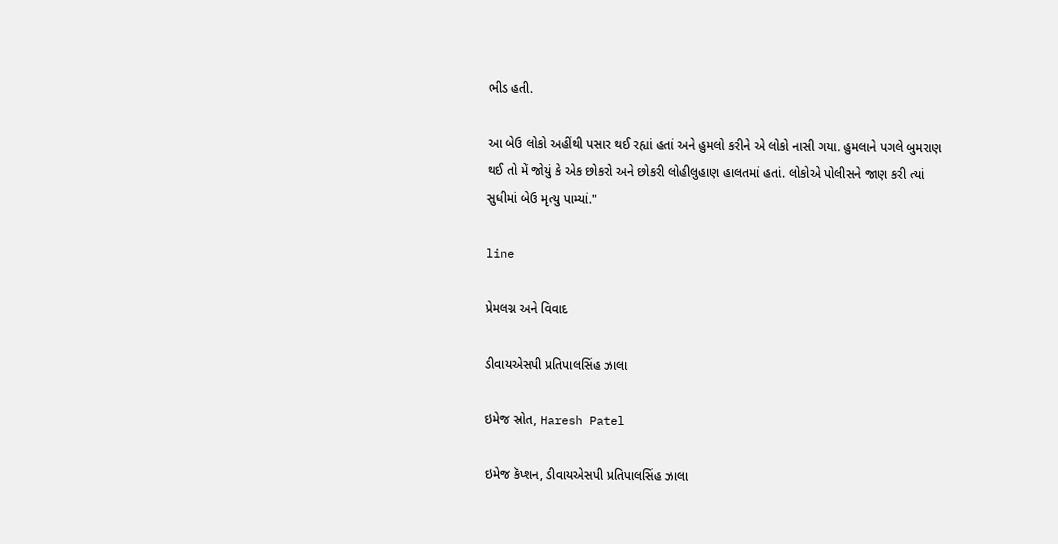ભીડ હતી.

આ બેઉ લોકો અહીંથી પસાર થઈ રહ્યાં હતાં અને હુમલો કરીને એ લોકો નાસી ગયા. હુમલાને પગલે બુમરાણ થઈ તો મેં જોયું કે એક છોકરો અને છોકરી લોહીલુહાણ હાલતમાં હતાં. લોકોએ પોલીસને જાણ કરી ત્યાં સુધીમાં બેઉ મૃત્યુ પામ્યાં."

line

પ્રેમલગ્ન અને વિવાદ

ડીવાયએસપી પ્રતિપાલસિંહ ઝાલા

ઇમેજ સ્રોત, Haresh Patel

ઇમેજ કૅપ્શન, ડીવાયએસપી પ્રતિપાલસિંહ ઝાલા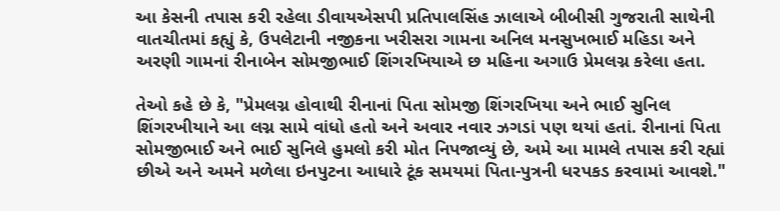આ કેસની તપાસ કરી રહેલા ડીવાયએસપી પ્રતિપાલસિંહ ઝાલાએ બીબીસી ગુજરાતી સાથેની વાતચીતમાં કહ્યું કે, ઉપલેટાની નજીકના ખરીસરા ગામના અનિલ મનસુખભાઈ મહિડા અને અરણી ગામનાં રીનાબેન સોમજીભાઈ શિંગરખિયાએ છ મહિના અગાઉ પ્રેમલગ્ન કરેલા હતા.

તેઓ કહે છે કે, "પ્રેમલગ્ન હોવાથી રીનાનાં પિતા સોમજી શિંગરખિયા અને ભાઈ સુનિલ શિંગરખીયાને આ લગ્ન સામે વાંધો હતો અને અવાર નવાર ઝગડાં પણ થયાં હતાં. રીનાનાં પિતા સોમજીભાઈ અને ભાઈ સુનિલે હુમલો કરી મોત નિપજાવ્યું છે, અમે આ મામલે તપાસ કરી રહ્યાં છીએ અને અમને મળેલા ઇનપુટના આધારે ટૂંક સમયમાં પિતા-પુત્રની ધરપકડ કરવામાં આવશે."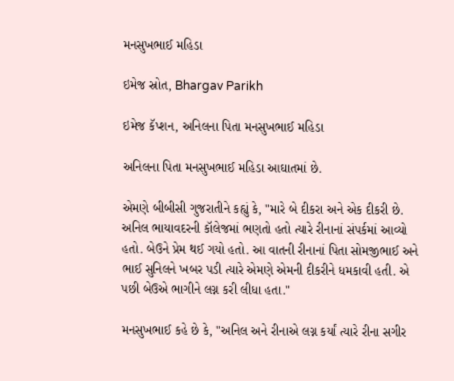મનસુખભાઈ મહિડા

ઇમેજ સ્રોત, Bhargav Parikh

ઇમેજ કૅપ્શન, અનિલના પિતા મનસુખભાઈ મહિડા

અનિલના પિતા મનસુખભાઈ મહિડા આઘાતમાં છે.

એમણે બીબીસી ગુજરાતીને કહ્યું કે, "મારે બે દીકરા અને એક દીકરી છે. અનિલ ભાયાવદરની કૉલેજમાં ભણતો હતો ત્યારે રીનાનાં સંપર્કમાં આવ્યો હતો. બેઉને પ્રેમ થઈ ગયો હતો. આ વાતની રીનાનાં પિતા સોમજીભાઈ અને ભાઈ સુનિલને ખબર પડી ત્યારે એમણે એમની દીકરીને ધમકાવી હતી. એ પછી બેઉએ ભાગીને લગ્ન કરી લીધા હતા."

મનસુખભાઈ કહે છે કે, "અનિલ અને રીનાએ લગ્ન કર્યાં ત્યારે રીના સગીર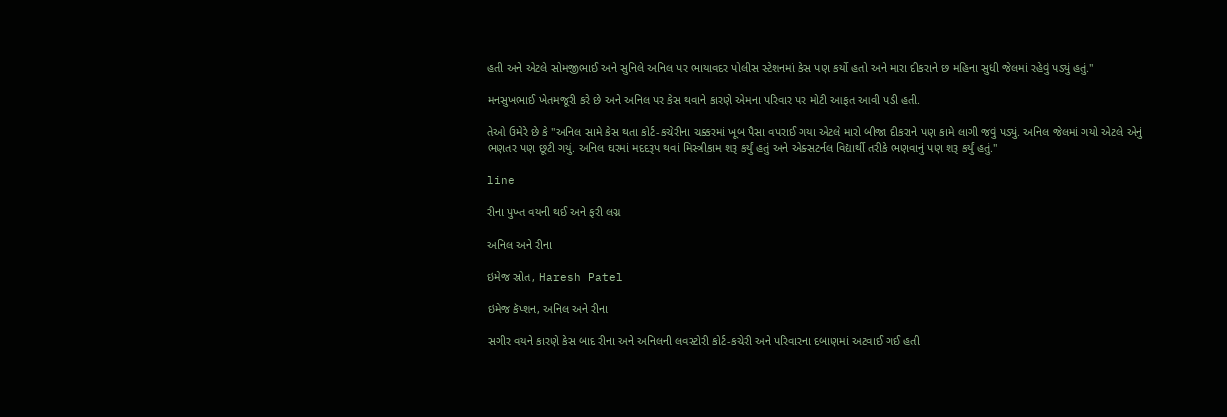હતી અને એટલે સોમજીભાઈ અને સુનિલે અનિલ પર ભાયાવદર પોલીસ સ્ટેશનમાં કેસ પણ કર્યો હતો અને મારા દીકરાને છ મહિના સુધી જેલમાં રહેવું પડ્યું હતું."

મનસુખભાઈ ખેતમજૂરી કરે છે અને અનિલ પર કેસ થવાને કારણે એમના પરિવાર પર મોટી આફત આવી પડી હતી.

તેઓ ઉમેરે છે કે "અનિલ સામે કેસ થતા કોર્ટ-કચેરીના ચક્કરમાં ખૂબ પૈસા વપરાઈ ગયા એટલે મારો બીજા દીકરાને પણ કામે લાગી જવું પડ્યું. અનિલ જેલમાં ગયો એટલે એનું ભણતર પણ છૂટી ગયું. અનિલ ઘરમાં મદદરૂપ થવાં મિસ્ત્રીકામ શરૂ કર્યું હતું અને એક્સટર્નલ વિદ્યાર્થી તરીકે ભણવાનું પણ શરૂ કર્યું હતું."

line

રીના પુખ્ત વયની થઈ અને ફરી લગ્ન

અનિલ અને રીના

ઇમેજ સ્રોત, Haresh Patel

ઇમેજ કૅપ્શન, અનિલ અને રીના

સગીર વયને કારણે કેસ બાદ રીના અને અનિલની લવસ્ટોરી કોર્ટ-કચેરી અને પરિવારના દબાણમાં અટવાઈ ગઈ હતી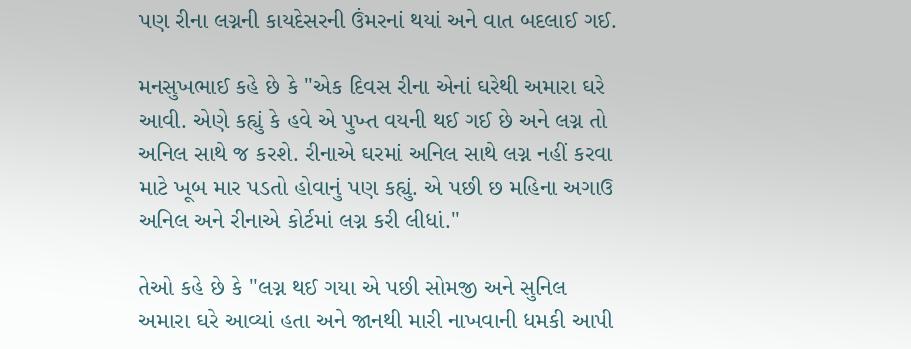પણ રીના લગ્નની કાયદેસરની ઉંમરનાં થયાં અને વાત બદલાઈ ગઈ.

મનસુખભાઈ કહે છે કે "એક દિવસ રીના એનાં ઘરેથી અમારા ઘરે આવી. એણે કહ્યું કે હવે એ પુખ્ત વયની થઈ ગઈ છે અને લગ્ન તો અનિલ સાથે જ કરશે. રીનાએ ઘરમાં અનિલ સાથે લગ્ન નહીં કરવા માટે ખૂબ માર પડતો હોવાનું પણ કહ્યું. એ પછી છ મહિના અગાઉ અનિલ અને રીનાએ કોર્ટમાં લગ્ન કરી લીધાં."

તેઓ કહે છે કે "લગ્ન થઈ ગયા એ પછી સોમજી અને સુનિલ અમારા ઘરે આવ્યાં હતા અને જાનથી મારી નાખવાની ધમકી આપી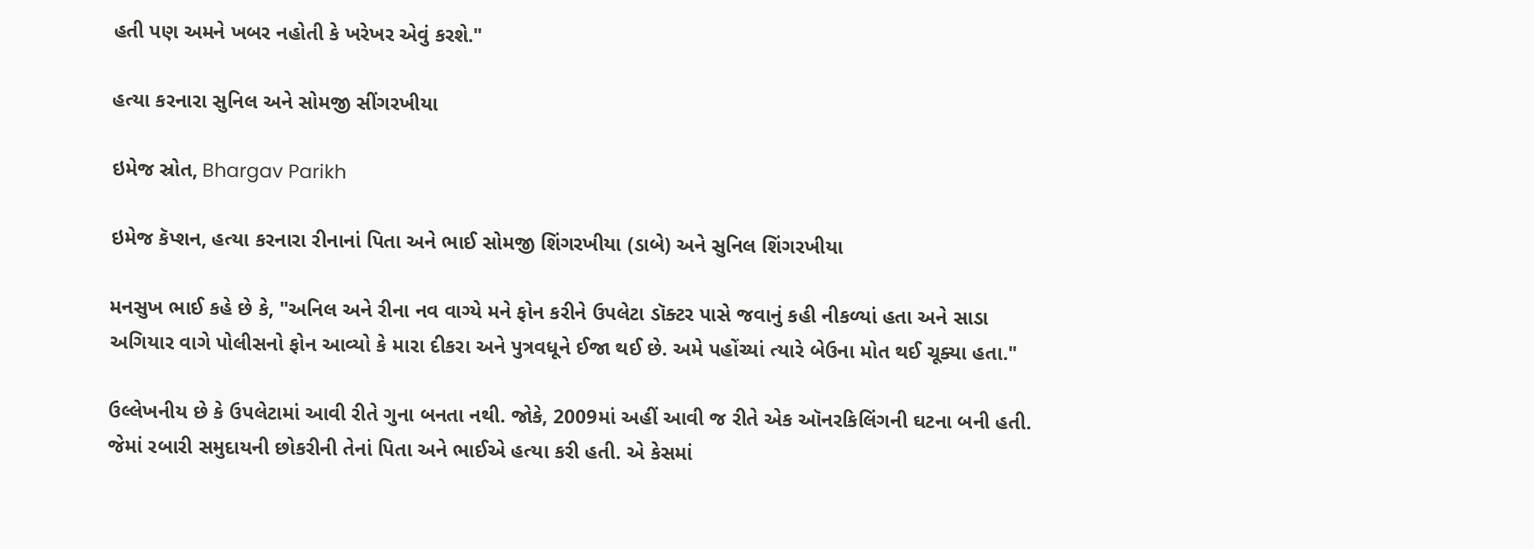હતી પણ અમને ખબર નહોતી કે ખરેખર એવું કરશે."

હત્યા કરનારા સુનિલ અને સોમજી સીંગરખીયા

ઇમેજ સ્રોત, Bhargav Parikh

ઇમેજ કૅપ્શન, હત્યા કરનારા રીનાનાં પિતા અને ભાઈ સોમજી શિંગરખીયા (ડાબે) અને સુનિલ શિંગરખીયા

મનસુખ ભાઈ કહે છે કે, "અનિલ અને રીના નવ વાગ્યે મને ફોન કરીને ઉપલેટા ડૉક્ટર પાસે જવાનું કહી નીકળ્યાં હતા અને સાડા અગિયાર વાગે પોલીસનો ફોન આવ્યો કે મારા દીકરા અને પુત્રવધૂને ઈજા થઈ છે. અમે પહોંચ્યાં ત્યારે બેઉના મોત થઈ ચૂક્યા હતા."

ઉલ્લેખનીય છે કે ઉપલેટામાં આવી રીતે ગુના બનતા નથી. જોકે, 2009માં અહીં આવી જ રીતે એક ઑનરકિલિંગની ઘટના બની હતી. જેમાં રબારી સમુદાયની છોકરીની તેનાં પિતા અને ભાઈએ હત્યા કરી હતી. એ કેસમાં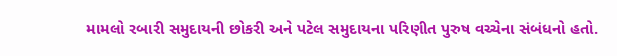મામલો રબારી સમુદાયની છોકરી અને પટેલ સમુદાયના પરિણીત પુરુષ વચ્ચેના સંબંધનો હતો.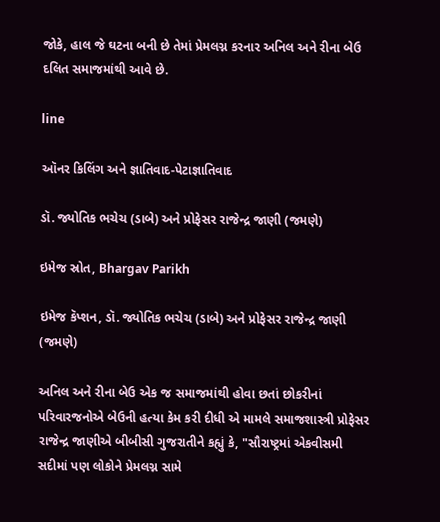જોકે, હાલ જે ઘટના બની છે તેમાં પ્રેમલગ્ન કરનાર અનિલ અને રીના બેઉ દલિત સમાજમાંથી આવે છે.

line

ઑનર કિલિંગ અને જ્ઞાતિવાદ-પેટાજ્ઞાતિવાદ

ડૉ. જ્યોતિક ભચેચ (ડાબે) અને પ્રોફેસર રાજેન્દ્ર જાણી (જમણે)

ઇમેજ સ્રોત, Bhargav Parikh

ઇમેજ કૅપ્શન, ડૉ. જ્યોતિક ભચેચ (ડાબે) અને પ્રોફેસર રાજેન્દ્ર જાણી (જમણે)

અનિલ અને રીના બેઉ એક જ સમાજમાંથી હોવા છતાં છોકરીનાં પરિવારજનોએ બેઉની હત્યા કેમ કરી દીધી એ મામલે સમાજશાસ્ત્રી પ્રોફેસર રાજેન્દ્ર જાણીએ બીબીસી ગુજરાતીને કહ્યું કે, "સૌરાષ્ટ્રમાં એકવીસમી સદીમાં પણ લોકોને પ્રેમલગ્ન સામે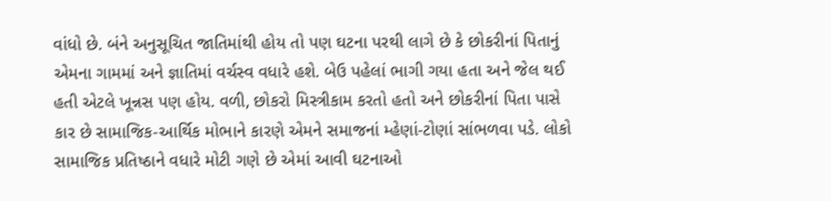વાંધો છે. બંને અનુસૂચિત જાતિમાંથી હોય તો પણ ઘટના પરથી લાગે છે કે છોકરીનાં પિતાનું એમના ગામમાં અને જ્ઞાતિમાં વર્ચસ્વ વધારે હશે. બેઉ પહેલાં ભાગી ગયા હતા અને જેલ થઈ હતી એટલે ખૂન્નસ પણ હોય. વળી, છોકરો મિસ્ત્રીકામ કરતો હતો અને છોકરીનાં પિતા પાસે કાર છે સામાજિક-આર્થિક મોભાને કારણે એમને સમાજનાં મ્હેણાં-ટોણાં સાંભળવા પડે. લોકો સામાજિક પ્રતિષ્ઠાને વધારે મોટી ગણે છે એમાં આવી ઘટનાઓ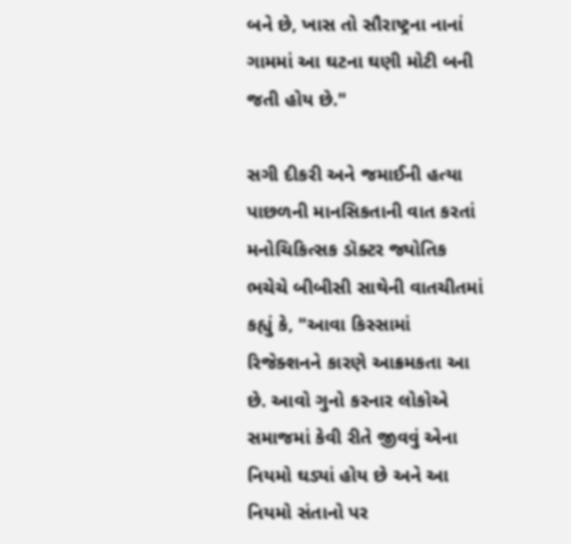બને છે, ખાસ તો સૌરાષ્ટ્રના નાનાં ગામમાં આ ઘટના ઘણી મોટી બની જતી હોય છે."

સગી દીકરી અને જમાઈની હત્યા પાછળની માનસિકતાની વાત કરતાં મનોચિકિત્સક ડૉક્ટર જ્યોતિક ભચેચે બીબીસી સાથેની વાતચીતમાં કહ્યું કે, "આવા કિસ્સામાં રિજેક્શનને કારણે આક્રમકતા આ છે. આવો ગુનો કરનાર લોકોએ સમાજમાં કેવી રીતે જીવવું એના નિયમો ઘડ્યાં હોય છે અને આ નિયમો સંતાનો પર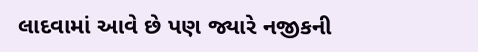લાદવામાં આવે છે પણ જ્યારે નજીકની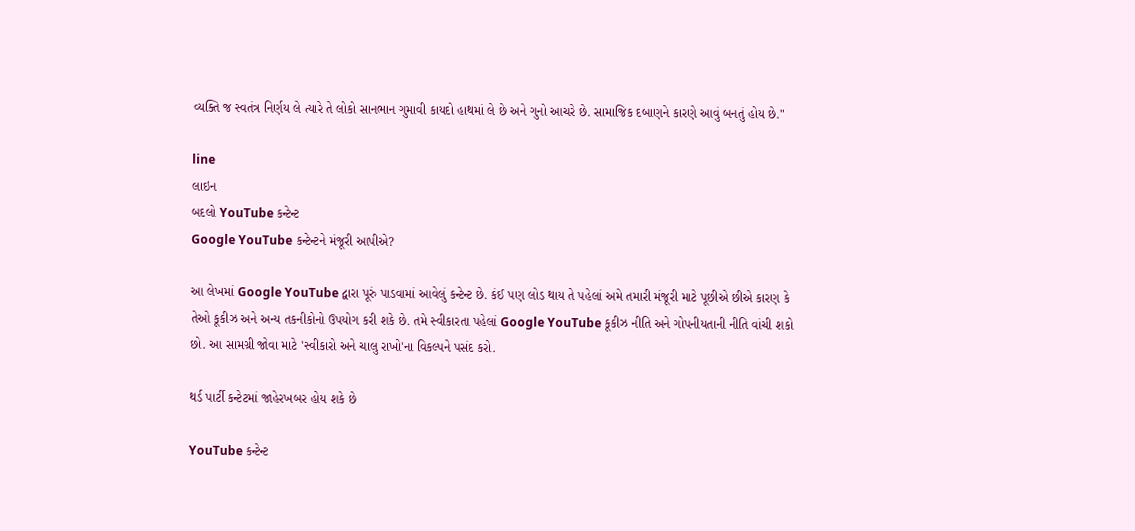વ્યક્તિ જ સ્વતંત્ર નિર્ણય લે ત્યારે તે લોકો સાનભાન ગુમાવી કાયદો હાથમાં લે છે અને ગુનો આચરે છે. સામાજિક દબાણને કારણે આવું બનતું હોય છે."

line
લાઇન
બદલો YouTube કન્ટેન્ટ
Google YouTube કન્ટેન્ટને મંજૂરી આપીએ?

આ લેખમાં Google YouTube દ્વારા પૂરું પાડવામાં આવેલું કન્ટેન્ટ છે. કંઈ પણ લોડ થાય તે પહેલાં અમે તમારી મંજૂરી માટે પૂછીએ છીએ કારણ કે તેઓ કૂકીઝ અને અન્ય તકનીકોનો ઉપયોગ કરી શકે છે. તમે સ્વીકારતા પહેલાં Google YouTube કૂકીઝ નીતિ અને ગોપનીયતાની નીતિ વાંચી શકો છો. આ સામગ્રી જોવા માટે 'સ્વીકારો અને ચાલુ રાખો'ના વિકલ્પને પસંદ કરો.

થર્ડ પાર્ટી કન્ટેટમાં જાહેરખબર હોય શકે છે

YouTube કન્ટેન્ટ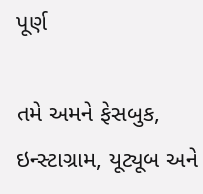પૂર્ણ

તમે અમને ફેસબુક, ઇન્સ્ટાગ્રામ, યૂટ્યૂબ અને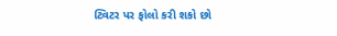ટ્વિટર પર ફોલો કરી શકો છો